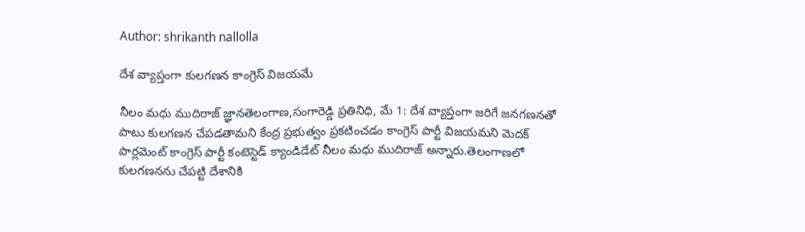Author: shrikanth nallolla

దేశ వ్యాప్తంగా కులగణన కాంగ్రెస్ విజయమే

నీలం మధు ముదిరాజ్ జ్ఞానతెలంగాణ,సంగారెడ్డి ప్రతినిధి, మే 1: దేశ వ్యాప్తంగా జరిగే జనగణనతో పాటు కులగణన చేపడతామని కేంద్ర ప్రభుత్వం ప్రకటించడం కాంగ్రెస్ పార్టీ విజయమని మెదక్ పార్లమెంట్ కాంగ్రెస్ పార్టీ కంటెస్టెడ్ క్యాండిడేట్ నీలం మధు ముదిరాజ్ అన్నారు.తెలంగాణలో కులగణనను చేపట్టి దేశానికి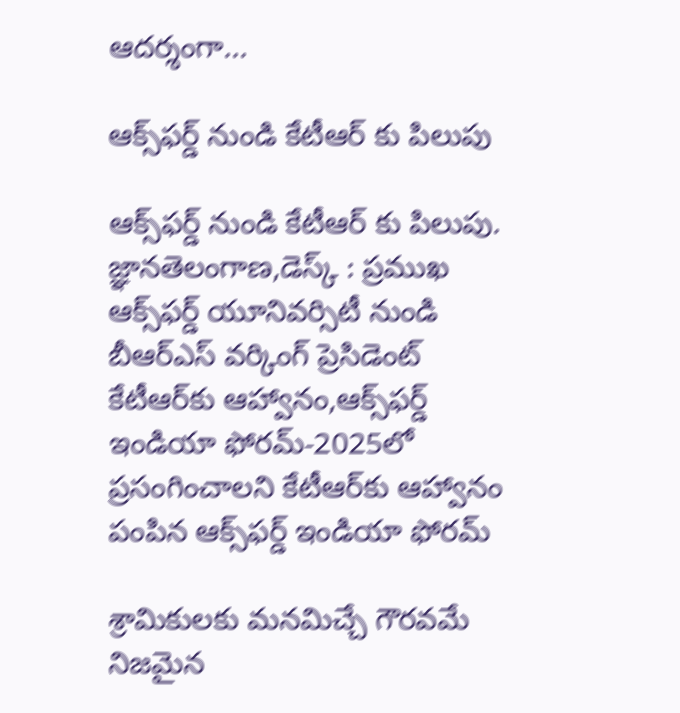ఆదర్శంగా...

ఆక్స్‌ఫర్డ్ నుండి కేటీఆర్ కు పిలుపు

ఆక్స్‌ఫర్డ్ నుండి కేటీఆర్ కు పిలుపు. జ్ఞానతెలంగాణ,డెస్క్ : ప్రముఖ ఆక్స్‌ఫర్డ్ యూనివర్సిటీ నుండి బీఆర్ఎస్ వర్కింగ్ ప్రెసిడెంట్ కేటీఆర్‌కు ఆహ్వానం,ఆక్స్‌ఫర్డ్ ఇండియా ఫోరమ్-2025లో ప్రసంగించాలని కేటీఆర్‌కు ఆహ్వానం పంపిన ఆక్స్‌ఫర్డ్ ఇండియా ఫోరమ్

శ్రామికులకు మనమిచ్చే గౌరవమే నిజమైన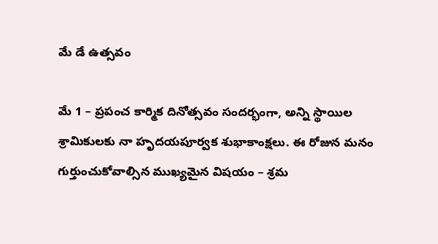మే డే ఉత్సవం

మే 1 – ప్రపంచ కార్మిక దినోత్సవం సందర్భంగా, అన్ని స్థాయిల శ్రామికులకు నా హృదయపూర్వక శుభాకాంక్షలు. ఈ రోజున మనం గుర్తుంచుకోవాల్సిన ముఖ్యమైన విషయం – శ్రమ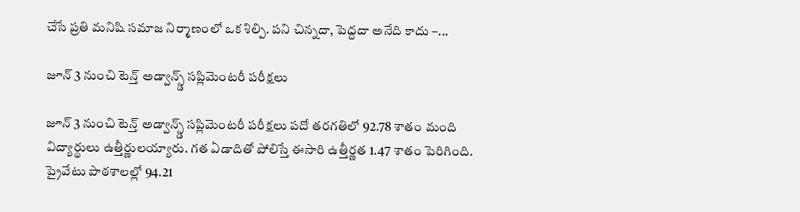చేసే ప్రతి మనిషి సమాజ నిర్మాణంలో ఒక శిల్పి. పని చిన్నదా, పెద్దదా అనేది కాదు –...

జూన్ 3 నుంచి టెన్త్ అడ్వాన్స్డ్ సప్లిమెంటరీ పరీక్షలు

జూన్ 3 నుంచి టెన్త్ అడ్వాన్స్డ్ సప్లిమెంటరీ పరీక్షలు పదో తరగతిలో 92.78 శాతం మంది విద్యార్థులు ఉత్తీర్ణులయ్యారు. గత ఏడాదితో పోలిస్తే ఈసారి ఉత్తీర్ణత 1.47 శాతం పెరిగింది. ప్రైవేటు పాఠశాలల్లో 94.21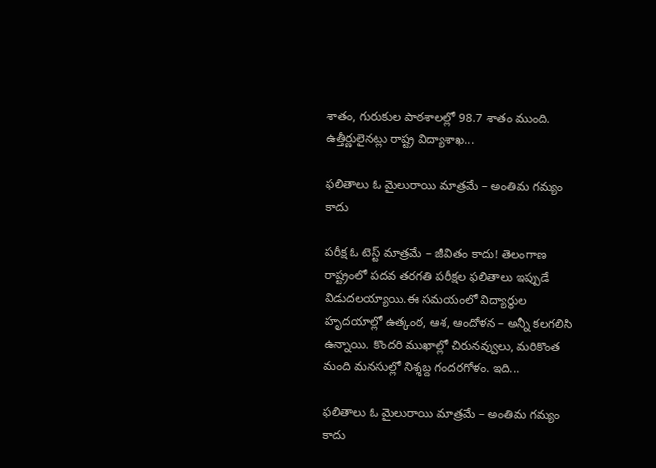శాతం, గురుకుల పాఠశాలల్లో 98.7 శాతం ముంది. ఉత్తీర్ణులైనట్లు రాష్ట్ర విద్యాశాఖ...

ఫలితాలు ఓ మైలురాయి మాత్రమే – అంతిమ గమ్యం కాదు

పరీక్ష ఓ టెస్ట్ మాత్రమే – జీవితం కాదు! తెలంగాణ రాష్ట్రంలో పదవ తరగతి పరీక్షల ఫలితాలు ఇప్పుడే విడుదలయ్యాయి.ఈ సమయంలో విద్యార్థుల హృదయాల్లో ఉత్కంఠ, ఆశ, ఆందోళన – అన్నీ కలగలిసి ఉన్నాయి. కొందరి ముఖాల్లో చిరునవ్వులు, మరికొంత మంది మనసుల్లో నిశ్శబ్ద గందరగోళం. ఇది...

ఫలితాలు ఓ మైలురాయి మాత్రమే – అంతిమ గమ్యం కాదు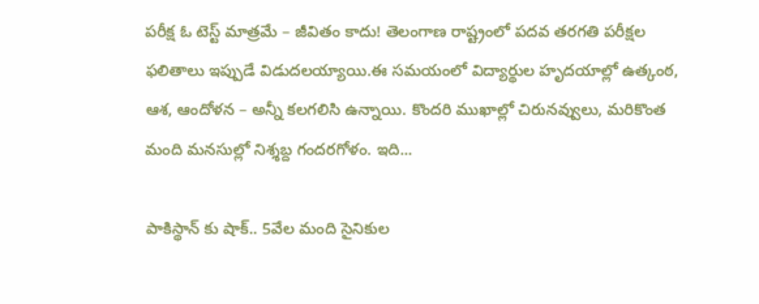పరీక్ష ఓ టెస్ట్ మాత్రమే – జీవితం కాదు! తెలంగాణ రాష్ట్రంలో పదవ తరగతి పరీక్షల ఫలితాలు ఇప్పుడే విడుదలయ్యాయి.ఈ సమయంలో విద్యార్థుల హృదయాల్లో ఉత్కంఠ, ఆశ, ఆందోళన – అన్నీ కలగలిసి ఉన్నాయి. కొందరి ముఖాల్లో చిరునవ్వులు, మరికొంత మంది మనసుల్లో నిశ్శబ్ద గందరగోళం. ఇది...

పాకిస్థాన్ కు షాక్.. 5వేల మంది సైనికుల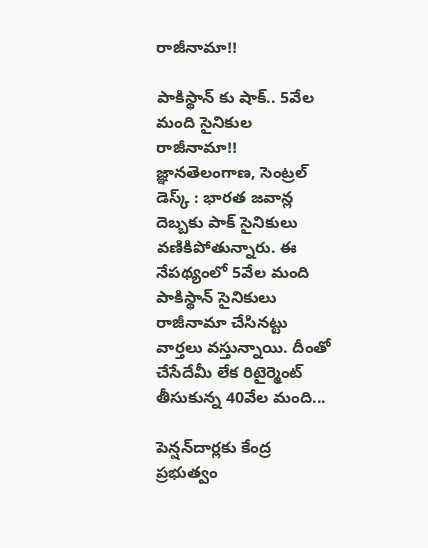రాజీనామా!!

పాకిస్థాన్ కు షాక్.. 5వేల మంది సైనికుల రాజీనామా!! జ్ఞానతెలంగాణ, సెంట్రల్ డెస్క్ : భారత జవాన్ల దెబ్బకు పాక్ సైనికులు వణికిపోతున్నారు. ఈ నేపథ్యంలో 5వేల మంది పాకిస్థాన్ సైనికులు రాజీనామా చేసినట్టు వార్తలు వస్తున్నాయి. దీంతో చేసేదేమీ లేక రిటైర్మెంట్ తీసుకున్న 40వేల మంది...

పెన్షన్‌దార్లకు కేంద్ర ప్రభుత్వం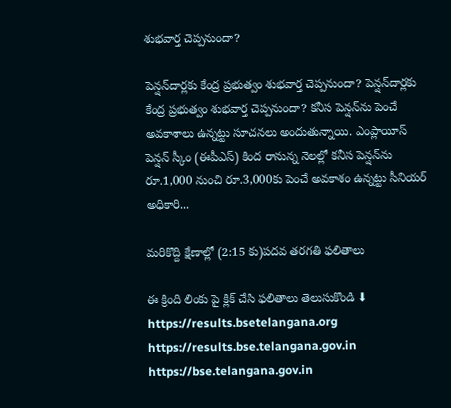శుభవార్త చెప్పనుందా?

పెన్షన్‌దార్లకు కేంద్ర ప్రభుత్వం శుభవార్త చెప్పనుందా? పెన్షన్‌దార్లకు కేంద్ర ప్రభుత్వం శుభవార్త చెప్పనుందా? కనీస పెన్షన్‌ను పెంచే అవకాశాలు ఉన్నట్టు సూచనలు అందుతున్నాయి. ఎంప్లాయీస్‌ పెన్షన్‌ స్కీం (ఈపీఎస్‌) కింద రానున్న నెలల్లో కనీస పెన్షన్‌ను రూ.1,000 నుంచి రూ.3,000కు పెంచే అవకాశం ఉన్నట్టు సీనియర్‌ అధికారి...

మరికొద్ది క్షేణాల్లో (2:15 కు)పదవ తరగతి ఫలితాలు

ఈ క్రింది లింకు పై క్లిక్ చేసి ఫలితాలు తెలుసుకొండి ⬇ https://results.bsetelangana.org https://results.bse.telangana.gov.in https://bse.telangana.gov.in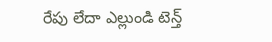రేపు లేదా ఎల్లుండి టెన్త్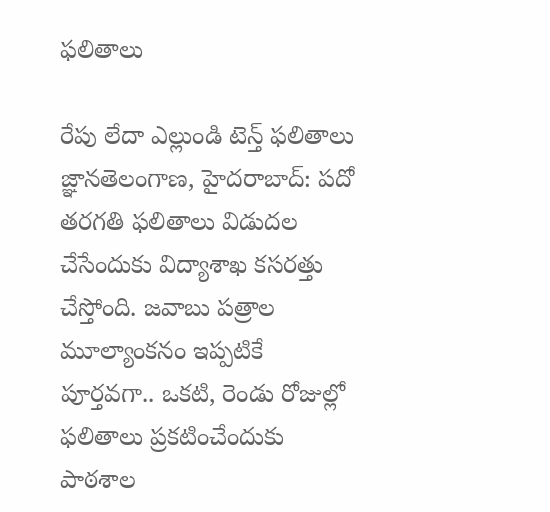ఫలితాలు

రేపు లేదా ఎల్లుండి టెన్త్ ఫలితాలు జ్ఞానతెలంగాణ, హైదరాబాద్: పదో తరగతి ఫలితాలు విడుదల చేసేందుకు విద్యాశాఖ కసరత్తు చేస్తోంది. జవాబు పత్రాల మూల్యాంకనం ఇప్పటికే పూర్తవగా.. ఒకటి, రెండు రోజుల్లో ఫలితాలు ప్రకటించేందుకు పాఠశాల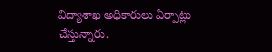విద్యాశాఖ అధికారులు ఏర్పాట్లు చేస్తున్నారు.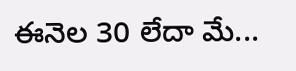ఈనెల 30 లేదా మే...